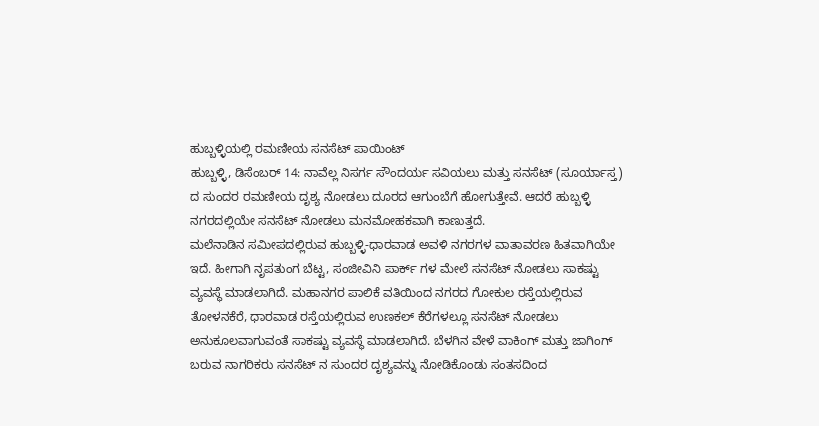ಹುಬ್ಬಳ್ಳಿಯಲ್ಲಿ ರಮಣೀಯ ಸನಸೆಟ್ ಪಾಯಿಂಟ್
ಹುಬ್ಬಳ್ಳಿ, ಡಿಸೆಂಬರ್ 14: ನಾವೆಲ್ಲ ನಿಸರ್ಗ ಸೌಂದರ್ಯ ಸವಿಯಲು ಮತ್ತು ಸನಸೆಟ್ (ಸೂರ್ಯಾಸ್ತ) ದ ಸುಂದರ ರಮಣೀಯ ದೃಶ್ಯ ನೋಡಲು ದೂರದ ಆಗುಂಬೆಗೆ ಹೋಗುತ್ತೇವೆ. ಆದರೆ ಹುಬ್ಬಳ್ಳಿ ನಗರದಲ್ಲಿಯೇ ಸನಸೆಟ್ ನೋಡಲು ಮನಮೋಹಕವಾಗಿ ಕಾಣುತ್ತದೆ.
ಮಲೆನಾಡಿನ ಸಮೀಪದಲ್ಲಿರುವ ಹುಬ್ಬಳ್ಳಿ-ಧಾರವಾಡ ಅವಳಿ ನಗರಗಳ ವಾತಾವರಣ ಹಿತವಾಗಿಯೇ ಇದೆ. ಹೀಗಾಗಿ ನೃಪತುಂಗ ಬೆಟ್ಟ, ಸಂಜೀವಿನಿ ಪಾರ್ಕ್ ಗಳ ಮೇಲೆ ಸನಸೆಟ್ ನೋಡಲು ಸಾಕಷ್ಟು ವ್ಯವಸ್ಥೆ ಮಾಡಲಾಗಿದೆ. ಮಹಾನಗರ ಪಾಲಿಕೆ ವತಿಯಿಂದ ನಗರದ ಗೋಕುಲ ರಸ್ತೆಯಲ್ಲಿರುವ ತೋಳನಕೆರೆ, ಧಾರವಾಡ ರಸ್ತೆಯಲ್ಲಿರುವ ಉಣಕಲ್ ಕೆರೆಗಳಲ್ಲೂ ಸನಸೆಟ್ ನೋಡಲು ಅನುಕೂಲವಾಗುವಂತೆ ಸಾಕಷ್ಟು ವ್ಯವಸ್ಥೆ ಮಾಡಲಾಗಿದೆ. ಬೆಳಗಿನ ವೇಳೆ ವಾಕಿಂಗ್ ಮತ್ತು ಜಾಗಿಂಗ್ ಬರುವ ನಾಗರಿಕರು ಸನಸೆಟ್ ನ ಸುಂದರ ದೃಶ್ಯವನ್ನು ನೋಡಿಕೊಂಡು ಸಂತಸದಿಂದ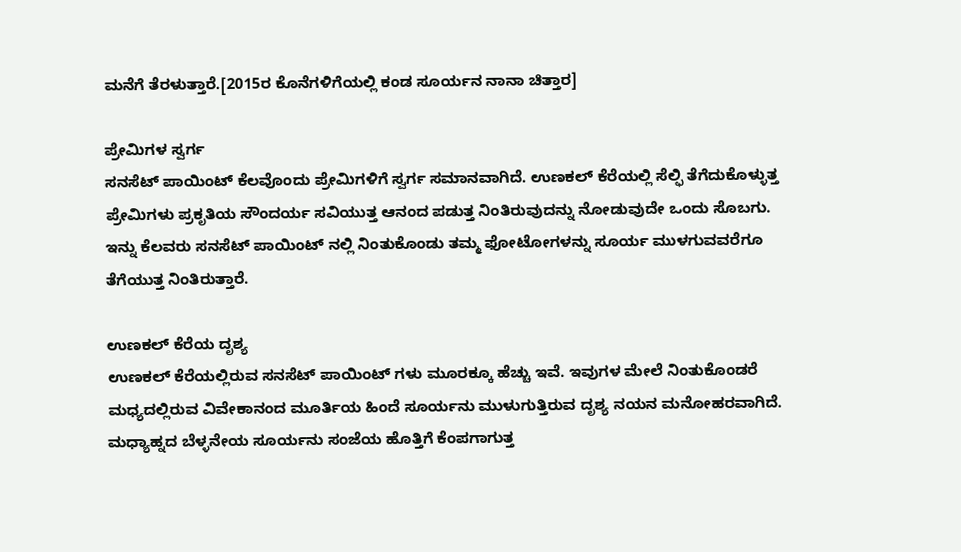ಮನೆಗೆ ತೆರಳುತ್ತಾರೆ.[2015ರ ಕೊನೆಗಳಿಗೆಯಲ್ಲಿ ಕಂಡ ಸೂರ್ಯನ ನಾನಾ ಚಿತ್ತಾರ]

ಪ್ರೇಮಿಗಳ ಸ್ವರ್ಗ
ಸನಸೆಟ್ ಪಾಯಿಂಟ್ ಕೆಲವೊಂದು ಪ್ರೇಮಿಗಳಿಗೆ ಸ್ವರ್ಗ ಸಮಾನವಾಗಿದೆ. ಉಣಕಲ್ ಕೆರೆಯಲ್ಲಿ ಸೆಲ್ಫಿ ತೆಗೆದುಕೊಳ್ಳುತ್ತ ಪ್ರೇಮಿಗಳು ಪ್ರಕೃತಿಯ ಸೌಂದರ್ಯ ಸವಿಯುತ್ತ ಆನಂದ ಪಡುತ್ತ ನಿಂತಿರುವುದನ್ನು ನೋಡುವುದೇ ಒಂದು ಸೊಬಗು. ಇನ್ನು ಕೆಲವರು ಸನಸೆಟ್ ಪಾಯಿಂಟ್ ನಲ್ಲಿ ನಿಂತುಕೊಂಡು ತಮ್ಮ ಫೋಟೋಗಳನ್ನು ಸೂರ್ಯ ಮುಳಗುವವರೆಗೂ ತೆಗೆಯುತ್ತ ನಿಂತಿರುತ್ತಾರೆ.

ಉಣಕಲ್ ಕೆರೆಯ ದೃಶ್ಯ
ಉಣಕಲ್ ಕೆರೆಯಲ್ಲಿರುವ ಸನಸೆಟ್ ಪಾಯಿಂಟ್ ಗಳು ಮೂರಕ್ಕೂ ಹೆಚ್ಚು ಇವೆ. ಇವುಗಳ ಮೇಲೆ ನಿಂತುಕೊಂಡರೆ ಮಧ್ಯದಲ್ಲಿರುವ ವಿವೇಕಾನಂದ ಮೂರ್ತಿಯ ಹಿಂದೆ ಸೂರ್ಯನು ಮುಳುಗುತ್ತಿರುವ ದೃಶ್ಯ ನಯನ ಮನೋಹರವಾಗಿದೆ. ಮಧ್ಯಾಹ್ನದ ಬೆಳ್ಳನೇಯ ಸೂರ್ಯನು ಸಂಜೆಯ ಹೊತ್ತಿಗೆ ಕೆಂಪಗಾಗುತ್ತ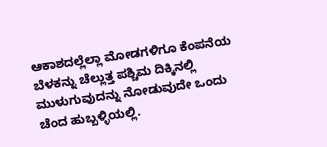ಆಕಾಶದಲ್ಲೆಲ್ಲಾ ಮೋಡಗಳಿಗೂ ಕೆಂಪನೆಯ ಬೆಳಕನ್ನು ಚೆಲ್ಲುತ್ತ ಪಶ್ಚಿಮ ದಿಕ್ಕಿನಲ್ಲಿ ಮುಳುಗುವುದನ್ನು ನೋಡುವುದೇ ಒಂದು ಚೆಂದ ಹುಬ್ಬಳ್ಳಿಯಲ್ಲಿ.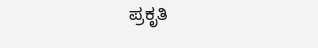ಪ್ರಕೃತಿ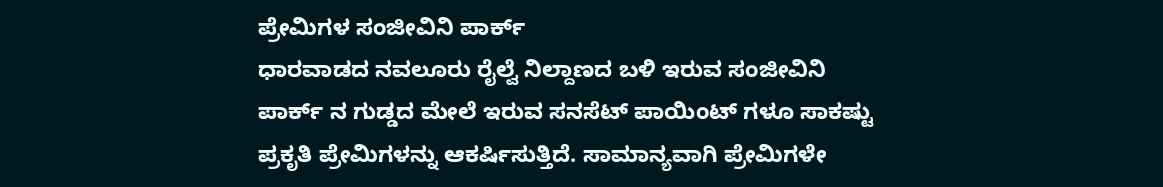ಪ್ರೇಮಿಗಳ ಸಂಜೀವಿನಿ ಪಾರ್ಕ್
ಧಾರವಾಡದ ನವಲೂರು ರೈಲ್ವೆ ನಿಲ್ದಾಣದ ಬಳಿ ಇರುವ ಸಂಜೀವಿನಿ ಪಾರ್ಕ್ ನ ಗುಡ್ಡದ ಮೇಲೆ ಇರುವ ಸನಸೆಟ್ ಪಾಯಿಂಟ್ ಗಳೂ ಸಾಕಷ್ಟು ಪ್ರಕೃತಿ ಪ್ರೇಮಿಗಳನ್ನು ಆಕರ್ಷಿಸುತ್ತಿದೆ. ಸಾಮಾನ್ಯವಾಗಿ ಪ್ರೇಮಿಗಳೇ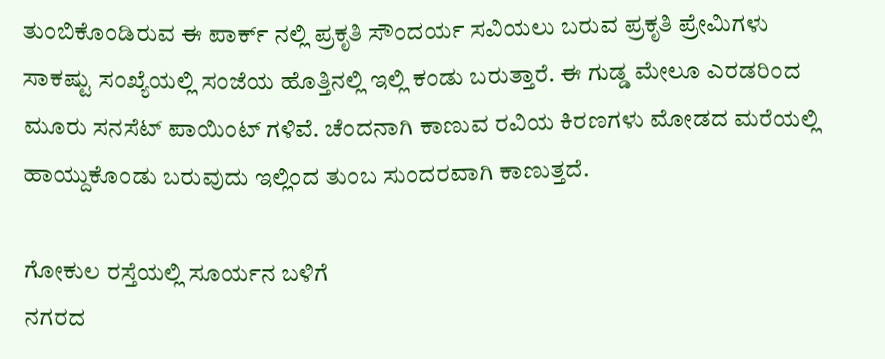ತುಂಬಿಕೊಂಡಿರುವ ಈ ಪಾರ್ಕ್ ನಲ್ಲಿ ಪ್ರಕೃತಿ ಸೌಂದರ್ಯ ಸವಿಯಲು ಬರುವ ಪ್ರಕೃತಿ ಪ್ರೇಮಿಗಳು ಸಾಕಷ್ಟು ಸಂಖ್ಯೆಯಲ್ಲಿ ಸಂಜೆಯ ಹೊತ್ತಿನಲ್ಲಿ ಇಲ್ಲಿ ಕಂಡು ಬರುತ್ತಾರೆ. ಈ ಗುಡ್ಡ ಮೇಲೂ ಎರಡರಿಂದ ಮೂರು ಸನಸೆಟ್ ಪಾಯಿಂಟ್ ಗಳಿವೆ. ಚೆಂದನಾಗಿ ಕಾಣುವ ರವಿಯ ಕಿರಣಗಳು ಮೋಡದ ಮರೆಯಲ್ಲಿ ಹಾಯ್ದುಕೊಂಡು ಬರುವುದು ಇಲ್ಲಿಂದ ತುಂಬ ಸುಂದರವಾಗಿ ಕಾಣುತ್ತದೆ.

ಗೋಕುಲ ರಸ್ತೆಯಲ್ಲಿ ಸೂರ್ಯನ ಬಳಿಗೆ
ನಗರದ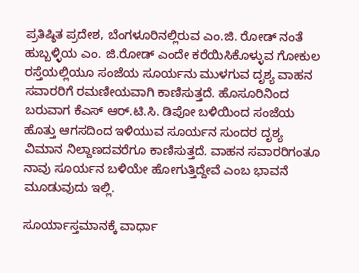ಪ್ರತಿಷ್ಠಿತ ಪ್ರದೇಶ, ಬೆಂಗಳೂರಿನಲ್ಲಿರುವ ಎಂ.ಜಿ. ರೋಡ್ ನಂತೆ ಹುಬ್ಬಳ್ಳಿಯ ಎಂ. ಜಿ.ರೋಡ್ ಎಂದೇ ಕರೆಯಿಸಿಕೊಳ್ಳುವ ಗೋಕುಲ ರಸ್ತೆಯಲ್ಲಿಯೂ ಸಂಜೆಯ ಸೂರ್ಯನು ಮುಳಗುವ ದೃಶ್ಯ ವಾಹನ ಸವಾರರಿಗೆ ರಮಣೀಯವಾಗಿ ಕಾಣಿಸುತ್ತದೆ. ಹೊಸೂರಿನಿಂದ ಬರುವಾಗ ಕೆಎಸ್ ಆರ್.ಟಿ.ಸಿ. ಡಿಪೋ ಬಳಿಯಿಂದ ಸಂಜೆಯ ಹೊತ್ತು ಆಗಸದಿಂದ ಇಳಿಯುವ ಸೂರ್ಯನ ಸುಂದರ ದೃಶ್ಯ ವಿಮಾನ ನಿಲ್ದಾಣದವರೆಗೂ ಕಾಣಿಸುತ್ತದೆ. ವಾಹನ ಸವಾರರಿಗಂತೂ ನಾವು ಸೂರ್ಯನ ಬಳಿಯೇ ಹೋಗುತ್ತಿದ್ದೇವೆ ಎಂಬ ಭಾವನೆ ಮೂಡುವುದು ಇಲ್ಲಿ.

ಸೂರ್ಯಾಸ್ತಮಾನಕ್ಕೆ ವಾರ್ಧಾ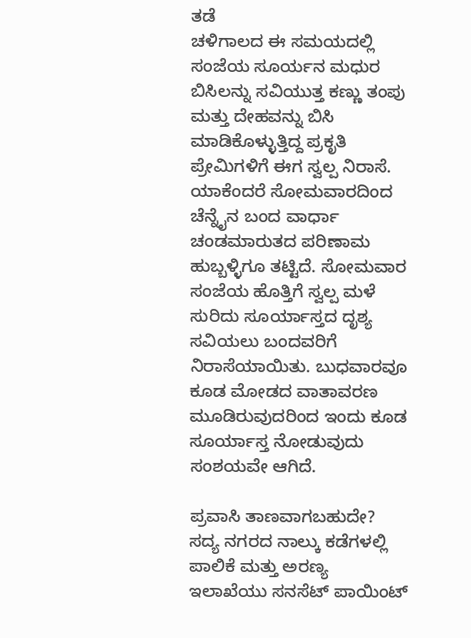ತಡೆ
ಚಳಿಗಾಲದ ಈ ಸಮಯದಲ್ಲಿ ಸಂಜೆಯ ಸೂರ್ಯನ ಮಧುರ ಬಿಸಿಲನ್ನು ಸವಿಯುತ್ತ ಕಣ್ಣು ತಂಪು ಮತ್ತು ದೇಹವನ್ನು ಬಿಸಿ ಮಾಡಿಕೊಳ್ಳುತ್ತಿದ್ದ ಪ್ರಕೃತಿ ಪ್ರೇಮಿಗಳಿಗೆ ಈಗ ಸ್ವಲ್ಪ ನಿರಾಸೆ. ಯಾಕೆಂದರೆ ಸೋಮವಾರದಿಂದ ಚೆನ್ನೈನ ಬಂದ ವಾರ್ಧಾ ಚಂಡಮಾರುತದ ಪರಿಣಾಮ ಹುಬ್ಬಳ್ಳಿಗೂ ತಟ್ಟಿದೆ. ಸೋಮವಾರ ಸಂಜೆಯ ಹೊತ್ತಿಗೆ ಸ್ವಲ್ಪ ಮಳೆ ಸುರಿದು ಸೂರ್ಯಾಸ್ತದ ದೃಶ್ಯ ಸವಿಯಲು ಬಂದವರಿಗೆ ನಿರಾಸೆಯಾಯಿತು. ಬುಧವಾರವೂ ಕೂಡ ಮೋಡದ ವಾತಾವರಣ ಮೂಡಿರುವುದರಿಂದ ಇಂದು ಕೂಡ ಸೂರ್ಯಾಸ್ತ ನೋಡುವುದು ಸಂಶಯವೇ ಆಗಿದೆ.

ಪ್ರವಾಸಿ ತಾಣವಾಗಬಹುದೇ?
ಸದ್ಯ ನಗರದ ನಾಲ್ಕು ಕಡೆಗಳಲ್ಲಿ ಪಾಲಿಕೆ ಮತ್ತು ಅರಣ್ಯ ಇಲಾಖೆಯು ಸನಸೆಟ್ ಪಾಯಿಂಟ್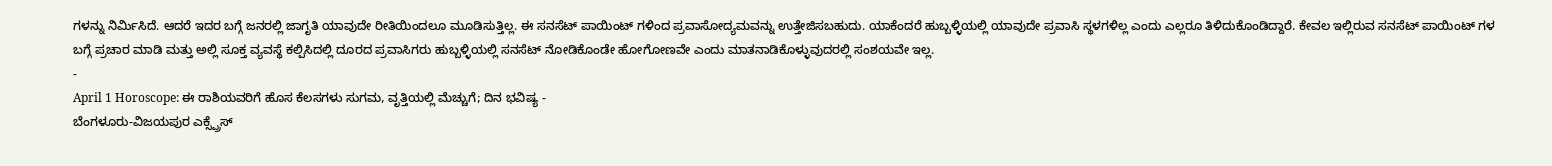ಗಳನ್ನು ನಿರ್ಮಿಸಿದೆ. ಆದರೆ ಇದರ ಬಗ್ಗೆ ಜನರಲ್ಲಿ ಜಾಗೃತಿ ಯಾವುದೇ ರೀತಿಯಿಂದಲೂ ಮೂಡಿಸುತ್ತಿಲ್ಲ. ಈ ಸನಸೆಟ್ ಪಾಯಿಂಟ್ ಗಳಿಂದ ಪ್ರವಾಸೋದ್ಯಮವನ್ನು ಉತ್ತೇಜಿಸಬಹುದು. ಯಾಕೆಂದರೆ ಹುಬ್ಬಳ್ಳಿಯಲ್ಲಿ ಯಾವುದೇ ಪ್ರವಾಸಿ ಸ್ಥಳಗಳಿಲ್ಲ ಎಂದು ಎಲ್ಲರೂ ತಿಳಿದುಕೊಂಡಿದ್ದಾರೆ. ಕೇವಲ ಇಲ್ಲಿರುವ ಸನಸೆಟ್ ಪಾಯಿಂಟ್ ಗಳ ಬಗ್ಗೆ ಪ್ರಚಾರ ಮಾಡಿ ಮತ್ತು ಅಲ್ಲಿ ಸೂಕ್ತ ವ್ಯವಸ್ಥೆ ಕಲ್ಪಿಸಿದಲ್ಲಿ ದೂರದ ಪ್ರವಾಸಿಗರು ಹುಬ್ಬಳ್ಳಿಯಲ್ಲಿ ಸನಸೆಟ್ ನೋಡಿಕೊಂಡೇ ಹೋಗೋಣವೇ ಎಂದು ಮಾತನಾಡಿಕೊಳ್ಳುವುದರಲ್ಲಿ ಸಂಶಯವೇ ಇಲ್ಲ.
-
April 1 Horoscope: ಈ ರಾಶಿಯವರಿಗೆ ಹೊಸ ಕೆಲಸಗಳು ಸುಗಮ, ವೃತ್ತಿಯಲ್ಲಿ ಮೆಚ್ಚುಗೆ; ದಿನ ಭವಿಷ್ಯ -
ಬೆಂಗಳೂರು-ವಿಜಯಪುರ ಎಕ್ಸ್ಪ್ರೆಸ್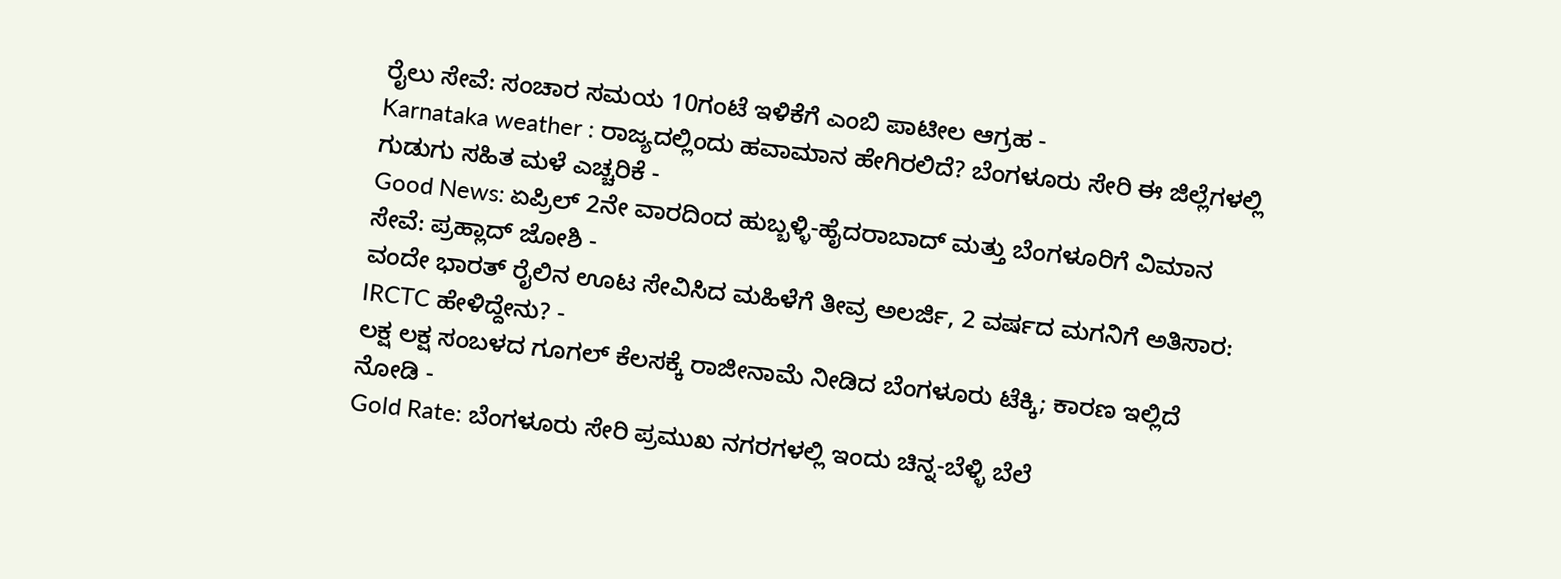ರೈಲು ಸೇವೆ: ಸಂಚಾರ ಸಮಯ 10ಗಂಟೆ ಇಳಿಕೆಗೆ ಎಂಬಿ ಪಾಟೀಲ ಆಗ್ರಹ -
Karnataka weather : ರಾಜ್ಯದಲ್ಲಿಂದು ಹವಾಮಾನ ಹೇಗಿರಲಿದೆ? ಬೆಂಗಳೂರು ಸೇರಿ ಈ ಜಿಲ್ಲೆಗಳಲ್ಲಿ ಗುಡುಗು ಸಹಿತ ಮಳೆ ಎಚ್ಚರಿಕೆ -
Good News: ಏಪ್ರಿಲ್ 2ನೇ ವಾರದಿಂದ ಹುಬ್ಬಳ್ಳಿ-ಹೈದರಾಬಾದ್ ಮತ್ತು ಬೆಂಗಳೂರಿಗೆ ವಿಮಾನ ಸೇವೆ: ಪ್ರಹ್ಲಾದ್ ಜೋಶಿ -
ವಂದೇ ಭಾರತ್ ರೈಲಿನ ಊಟ ಸೇವಿಸಿದ ಮಹಿಳೆಗೆ ತೀವ್ರ ಅಲರ್ಜಿ, 2 ವರ್ಷದ ಮಗನಿಗೆ ಅತಿಸಾರ: IRCTC ಹೇಳಿದ್ದೇನು? -
ಲಕ್ಷ ಲಕ್ಷ ಸಂಬಳದ ಗೂಗಲ್ ಕೆಲಸಕ್ಕೆ ರಾಜೀನಾಮೆ ನೀಡಿದ ಬೆಂಗಳೂರು ಟೆಕ್ಕಿ; ಕಾರಣ ಇಲ್ಲಿದೆ ನೋಡಿ -
Gold Rate: ಬೆಂಗಳೂರು ಸೇರಿ ಪ್ರಮುಖ ನಗರಗಳಲ್ಲಿ ಇಂದು ಚಿನ್ನ-ಬೆಳ್ಳಿ ಬೆಲೆ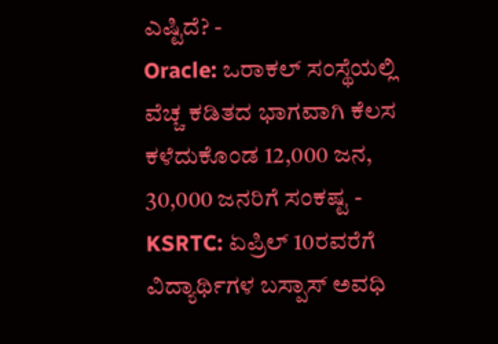ಎಷ್ಟಿದೆ? -
Oracle: ಒರಾಕಲ್ ಸಂಸ್ಥೆಯಲ್ಲಿ ವೆಚ್ಚ ಕಡಿತದ ಭಾಗವಾಗಿ ಕೆಲಸ ಕಳೆದುಕೊಂಡ 12,000 ಜನ, 30,000 ಜನರಿಗೆ ಸಂಕಷ್ಟ -
KSRTC: ಏಪ್ರಿಲ್ 10ರವರೆಗೆ ವಿದ್ಯಾರ್ಥಿಗಳ ಬಸ್ಪಾಸ್ ಅವಧಿ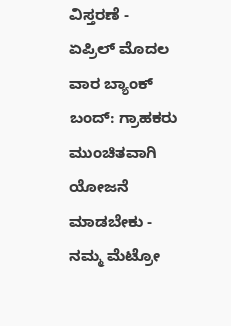ವಿಸ್ತರಣೆ -
ಏಪ್ರಿಲ್ ಮೊದಲ ವಾರ ಬ್ಯಾಂಕ್ ಬಂದ್: ಗ್ರಾಹಕರು ಮುಂಚಿತವಾಗಿ ಯೋಜನೆ ಮಾಡಬೇಕು -
ನಮ್ಮ ಮೆಟ್ರೋ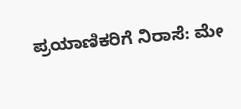ಪ್ರಯಾಣಿಕರಿಗೆ ನಿರಾಸೆ: ಮೇ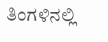ತಿಂಗಳಿನಲ್ಲಿ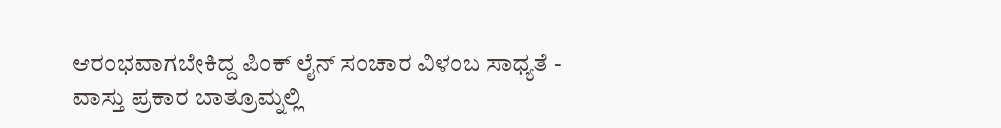ಆರಂಭವಾಗಬೇಕಿದ್ದ ಪಿಂಕ್ ಲೈನ್ ಸಂಚಾರ ವಿಳಂಬ ಸಾಧ್ಯತೆ -
ವಾಸ್ತು ಪ್ರಕಾರ ಬಾತ್ರೂಮ್ನಲ್ಲಿ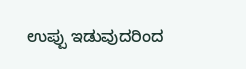ಉಪ್ಪು ಇಡುವುದರಿಂದ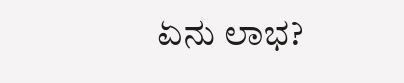ಏನು ಲಾಭ?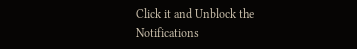Click it and Unblock the Notifications